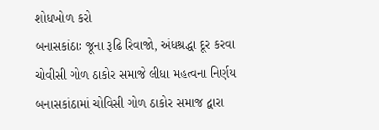શોધખોળ કરો
બનાસકાંઠાઃ જૂના રૂઢિ રિવાજો, અંધશ્રદ્ધા દૂર કરવા ચોવીસી ગોળ ઠાકોર સમાજે લીધા મહત્વના નિર્ણય
બનાસકાંઠામાં ચોવિસી ગોળ ઠાકોર સમાજ દ્વારા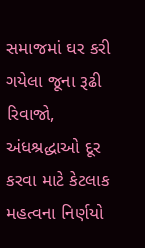સમાજમાં ઘર કરી ગયેલા જૂના રૂઢી રિવાજો, અંધશ્રદ્ધાઓ દૂર કરવા માટે કેટલાક મહત્વના નિર્ણયો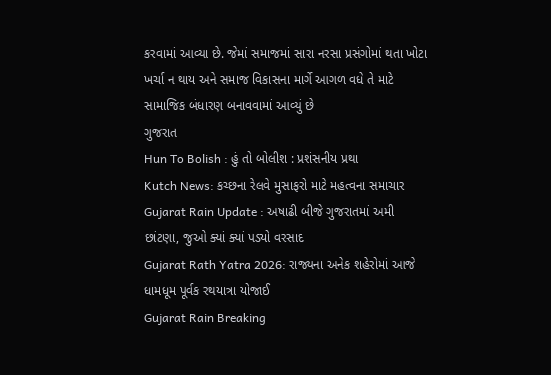કરવામાં આવ્યા છે. જેમાં સમાજમાં સારા નરસા પ્રસંગોમાં થતા ખોટા ખર્ચા ન થાય અને સમાજ વિકાસના માર્ગે આગળ વધે તે માટે સામાજિક બંધારણ બનાવવામાં આવ્યું છે
ગુજરાત
Hun To Bolish : હું તો બોલીશ : પ્રશંસનીય પ્રથા
Kutch News: કચ્છના રેલવે મુસાફરો માટે મહત્વના સમાચાર
Gujarat Rain Update : અષાઢી બીજે ગુજરાતમાં અમી છાંટણા, જુઓ ક્યાં ક્યાં પડ્યો વરસાદ
Gujarat Rath Yatra 2026: રાજ્યના અનેક શહેરોમાં આજે ધામધૂમ પૂર્વક રથયાત્રા યોજાઈ
Gujarat Rain Breaking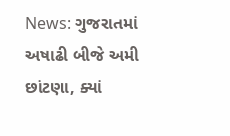News: ગુજરાતમાં અષાઢી બીજે અમી છાંટણા, ક્યાં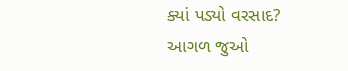ક્યાં પડ્યો વરસાદ?
આગળ જુઓ